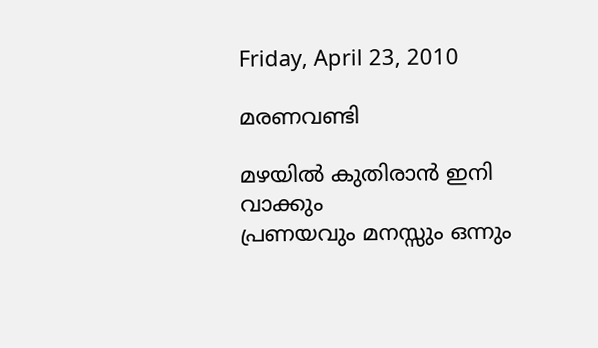Friday, April 23, 2010

മരണവണ്ടി

മഴയില്‍ കുതിരാന്‍ ഇനി വാക്കും
പ്രണയവും മനസ്സും ഒന്നും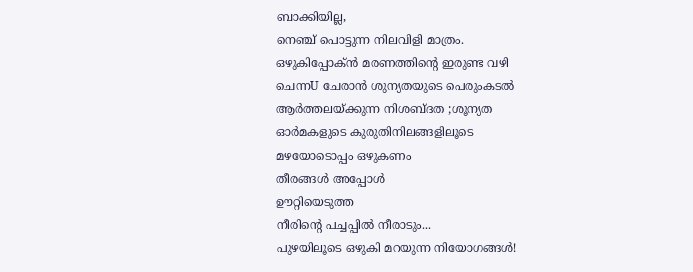ബാക്കിയില്ല,
നെഞ്ച് പൊട്ടുന്ന നിലവിളി മാത്രം.
ഒഴുകിപ്പോക്ന്‍ മരണത്തിന്റെ ഇരുണ്ട വഴി
ചെന്നU ചേരാന്‍ ശുന്യതയുടെ പെരുംകടല്‍
ആര്‍ത്തലയ്ക്കുന്ന നിശബ്ദത ;ശൂന്യത
ഓര്‍മകളുടെ കുരുതിനിലങ്ങളിലൂടെ
മഴയോടൊപ്പം ഒഴുകണം
തീരങ്ങള്‍ അപ്പോള്‍
ഊറ്റിയെടുത്ത
നീരിന്‍റെ പച്ചപ്പില്‍ നീരാടും...
പുഴയിലൂടെ ഒഴുകി മറയുന്ന നിയോഗങ്ങള്‍!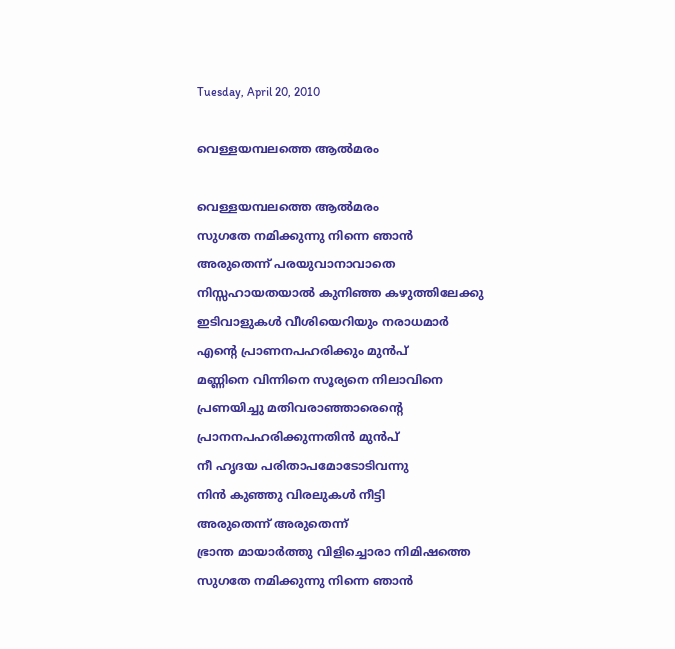Tuesday, April 20, 2010

വെള്ളയമ്പലത്തെ ആല്‍മരം

വെള്ളയമ്പലത്തെ ആല്‍മരം
സുഗതേ നമിക്കുന്നു നിന്നെ ഞാന്‍
അരുതെന്ന് പരയുവാനാവാതെ
നിസ്സഹായതയാല്‍ കുനിഞ്ഞ കഴുത്തിലേക്കു
ഇടിവാളുകള്‍ വീശിയെറിയും നരാധമാര്‍
എന്റെ പ്രാണനപഹരിക്കും മുന്‍പ്
മണ്ണിനെ വിന്നിനെ സൂര്യനെ നിലാവിനെ
പ്രണയിച്ചു മതിവരാഞ്ഞാരെന്റെ
പ്രാനനപഹരിക്കുന്നതിന്‍ മുന്‍പ്
നീ ഹൃദയ പരിതാപമോടോടിവന്നു
നിന്‍ കുഞ്ഞു വിരലുകള്‍ നീട്ടി
അരുതെന്ന് അരുതെന്ന്
ഭ്രാന്ത മായാര്‍ത്തു വിളിച്ചൊരാ നിമിഷത്തെ
സുഗതേ നമിക്കുന്നു നിന്നെ ഞാന്‍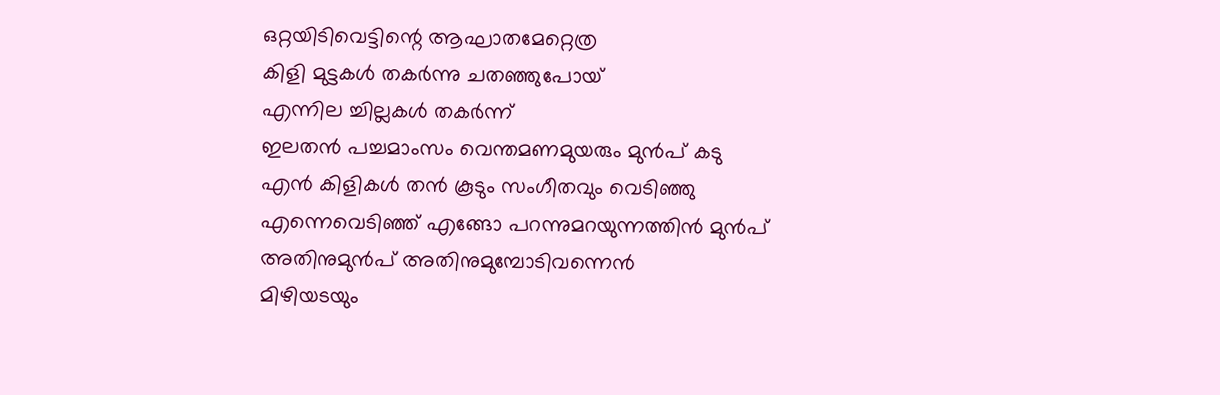ഒറ്റയിടിവെട്ടിന്റെ ആഘാതമേറ്റെത്ര
കിളി മുട്ടകള്‍ തകര്‍ന്നു ചതഞ്ഞുപോയ്
എന്നില ച്ചില്ലകള്‍ തകര്‍ന്ന്
ഇലതന്‍ പച്ചമാംസം വെന്തമണമുയരും മുന്‍പ് കടു
എന്‍ കിളികള്‍ തന്‍ കൂടും സംഗീതവും വെടിഞ്ഞു
എന്നെവെടിഞ്ഞ് എങ്ങോ പറന്നുമറയുന്നത്തിന്‍ മുന്‍പ്
അതിനുമുന്‍പ് അതിനുമുമ്പോടിവന്നെന്‍
മിഴിയടയും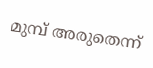മുമ്പ് അരുതെന്ന്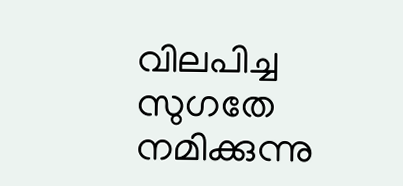വിലപിച്ച
സുഗതേ നമിക്കുന്നു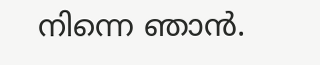നിന്നെ ഞാന്‍.